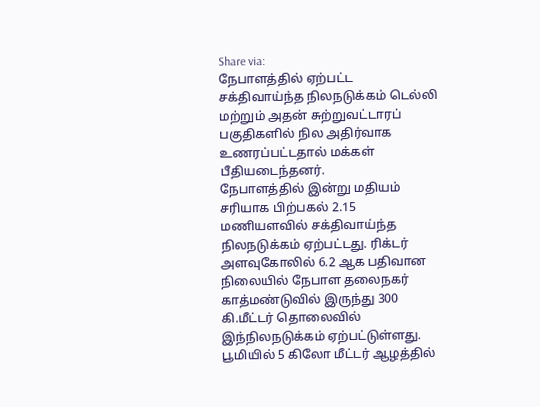Share via:
நேபாளத்தில் ஏற்பட்ட சக்திவாய்ந்த நிலநடுக்கம் டெல்லி மற்றும் அதன் சுற்றுவட்டாரப் பகுதிகளில் நில அதிர்வாக உணரப்பட்டதால் மக்கள் பீதியடைந்தனர்.
நேபாளத்தில் இன்று மதியம் சரியாக பிற்பகல் 2.15 மணியளவில் சக்திவாய்ந்த நிலநடுக்கம் ஏற்பட்டது. ரிக்டர் அளவுகோலில் 6.2 ஆக பதிவான நிலையில் நேபாள தலைநகர் காத்மண்டுவில் இருந்து 300 கி.மீட்டர் தொலைவில் இந்நிலநடுக்கம் ஏற்பட்டுள்ளது. பூமியில் 5 கிலோ மீட்டர் ஆழத்தில்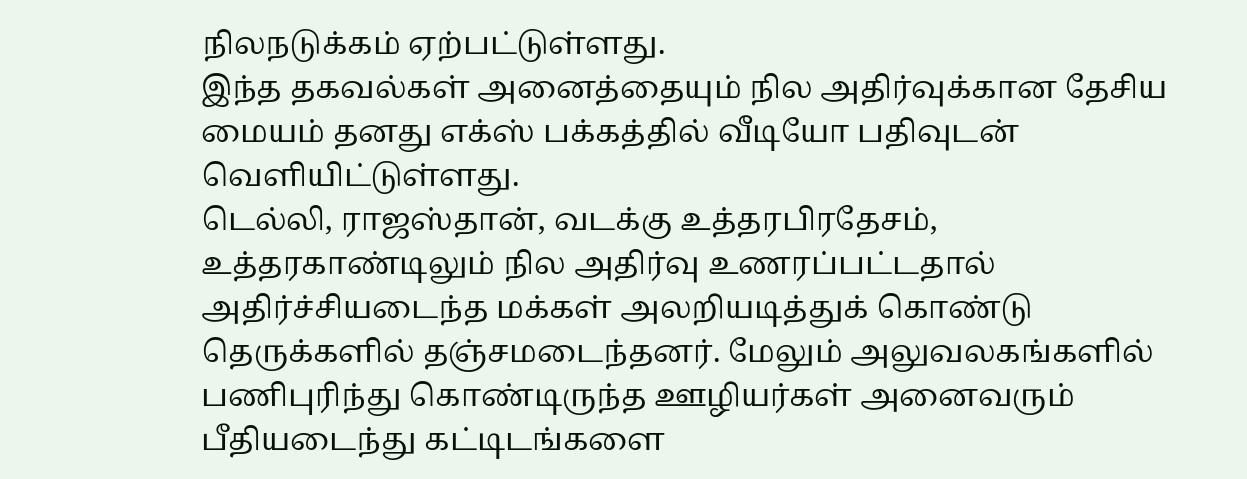நிலநடுக்கம் ஏற்பட்டுள்ளது.
இந்த தகவல்கள் அனைத்தையும் நில அதிர்வுக்கான தேசிய மையம் தனது எக்ஸ் பக்கத்தில் வீடியோ பதிவுடன் வெளியிட்டுள்ளது.
டெல்லி, ராஜஸ்தான், வடக்கு உத்தரபிரதேசம், உத்தரகாண்டிலும் நில அதிர்வு உணரப்பட்டதால் அதிர்ச்சியடைந்த மக்கள் அலறியடித்துக் கொண்டு தெருக்களில் தஞ்சமடைந்தனர். மேலும் அலுவலகங்களில் பணிபுரிந்து கொண்டிருந்த ஊழியர்கள் அனைவரும் பீதியடைந்து கட்டிடங்களை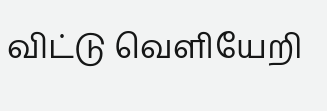விட்டு வெளியேறி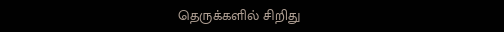தெருக்களில் சிறிது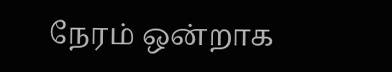நேரம் ஒன்றாக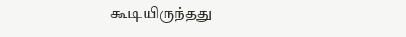கூடியிருந்தது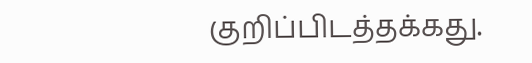குறிப்பிடத்தக்கது.